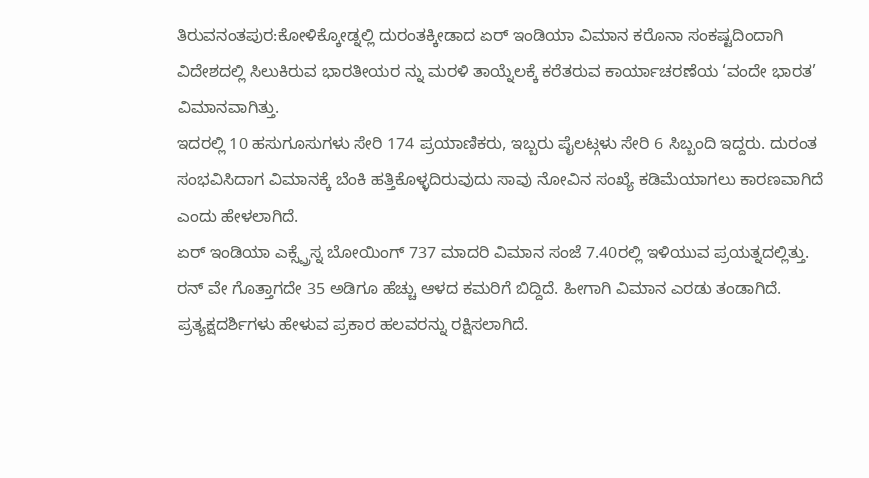ತಿರುವನಂತಪುರ:ಕೋಳಿಕ್ಕೋಡ್ನಲ್ಲಿ ದುರಂತಕ್ಕೀಡಾದ ಏರ್ ಇಂಡಿಯಾ ವಿಮಾನ ಕರೊನಾ ಸಂಕಷ್ಟದಿಂದಾಗಿ ವಿದೇಶದಲ್ಲಿ ಸಿಲುಕಿರುವ ಭಾರತೀಯರ ನ್ನು ಮರಳಿ ತಾಯ್ನೆಲಕ್ಕೆ ಕರೆತರುವ ಕಾರ್ಯಾಚರಣೆಯ ‘ವಂದೇ ಭಾರತ’ ವಿಮಾನವಾಗಿತ್ತು.
ಇದರಲ್ಲಿ 10 ಹಸುಗೂಸುಗಳು ಸೇರಿ 174 ಪ್ರಯಾಣಿಕರು, ಇಬ್ಬರು ಪೈಲಟ್ಗಳು ಸೇರಿ 6 ಸಿಬ್ಬಂದಿ ಇದ್ದರು. ದುರಂತ ಸಂಭವಿಸಿದಾಗ ವಿಮಾನಕ್ಕೆ ಬೆಂಕಿ ಹತ್ತಿಕೊಳ್ಳದಿರುವುದು ಸಾವು ನೋವಿನ ಸಂಖ್ಯೆ ಕಡಿಮೆಯಾಗಲು ಕಾರಣವಾಗಿದೆ ಎಂದು ಹೇಳಲಾಗಿದೆ.
ಏರ್ ಇಂಡಿಯಾ ಎಕ್ಸ್ಪ್ರೆಸ್ನ ಬೋಯಿಂಗ್ 737 ಮಾದರಿ ವಿಮಾನ ಸಂಜೆ 7.40ರಲ್ಲಿ ಇಳಿಯುವ ಪ್ರಯತ್ನದಲ್ಲಿತ್ತು. ರನ್ ವೇ ಗೊತ್ತಾಗದೇ 35 ಅಡಿಗೂ ಹೆಚ್ಚು ಆಳದ ಕಮರಿಗೆ ಬಿದ್ದಿದೆ. ಹೀಗಾಗಿ ವಿಮಾನ ಎರಡು ತಂಡಾಗಿದೆ. ಪ್ರತ್ಯಕ್ಷದರ್ಶಿಗಳು ಹೇಳುವ ಪ್ರಕಾರ ಹಲವರನ್ನು ರಕ್ಷಿಸಲಾಗಿದೆ.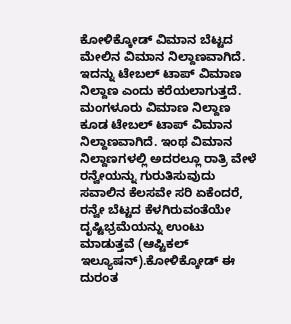ಕೋಳಿಕ್ಕೋಡ್ ವಿಮಾನ ಬೆಟ್ಟದ ಮೇಲಿನ ವಿಮಾನ ನಿಲ್ದಾಣವಾಗಿದೆ. ಇದನ್ನು ಟೇಬಲ್ ಟಾಪ್ ವಿಮಾಣ ನಿಲ್ದಾಣ ಎಂದು ಕರೆಯಲಾಗುತ್ತದೆ. ಮಂಗಳೂರು ವಿಮಾಣ ನಿಲ್ದಾಣ ಕೂಡ ಟೇಬಲ್ ಟಾಪ್ ವಿಮಾನ ನಿಲ್ದಾಣವಾಗಿದೆ. ಇಂಥ ವಿಮಾನ ನಿಲ್ದಾಣಗಳಲ್ಲಿ ಅದರಲ್ಲೂ ರಾತ್ರಿ ವೇಳೆ ರನ್ವೇಯನ್ನು ಗುರುತಿಸುವುದು ಸವಾಲಿನ ಕೆಲಸವೇ ಸರಿ ಏಕೆಂದರೆ, ರನ್ವೇ ಬೆಟ್ಟದ ಕೆಳಗಿರುವಂತೆಯೇ ದೃಷ್ಟಿಭ್ರಮೆಯನ್ನು ಉಂಟು ಮಾಡುತ್ತವೆ (ಆಪ್ಟಿಕಲ್ ಇಲ್ಯೂಷನ್).ಕೋಳಿಕ್ಕೋಡ್ ಈ ದುರಂತ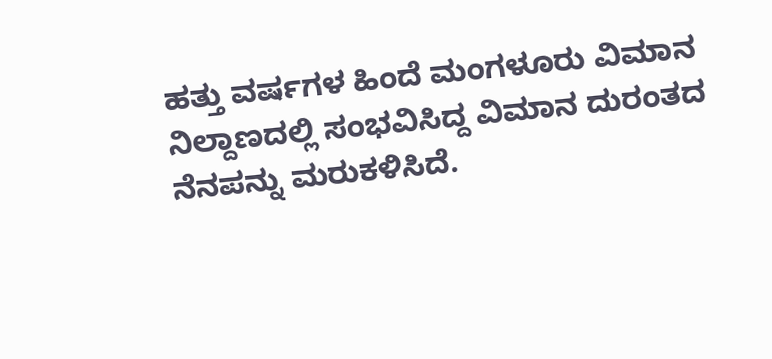ಹತ್ತು ವರ್ಷಗಳ ಹಿಂದೆ ಮಂಗಳೂರು ವಿಮಾನ ನಿಲ್ದಾಣದಲ್ಲಿ ಸಂಭವಿಸಿದ್ದ ವಿಮಾನ ದುರಂತದ ನೆನಪನ್ನು ಮರುಕಳಿಸಿದೆ.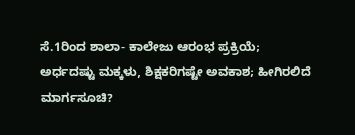ಸೆ.1ರಿಂದ ಶಾಲಾ- ಕಾಲೇಜು ಆರಂಭ ಪ್ರಕ್ರಿಯೆ; ಅರ್ಧದಷ್ಟು ಮಕ್ಕಳು, ಶಿಕ್ಷಕರಿಗಷ್ಟೇ ಅವಕಾಶ; ಹೀಗಿರಲಿದೆ ಮಾರ್ಗಸೂಚಿ?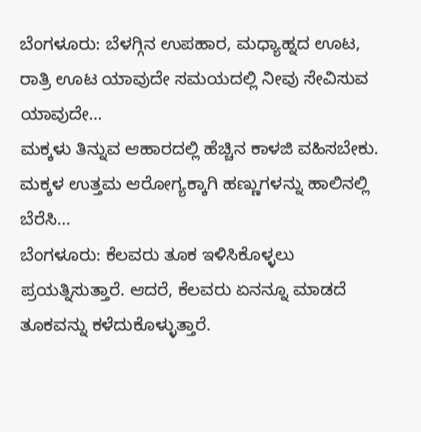ಬೆಂಗಳೂರು: ಬೆಳಗ್ಗಿನ ಉಪಹಾರ, ಮಧ್ಯಾಹ್ನದ ಊಟ, ರಾತ್ರಿ ಊಟ ಯಾವುದೇ ಸಮಯದಲ್ಲಿ ನೀವು ಸೇವಿಸುವ ಯಾವುದೇ…
ಮಕ್ಕಳು ತಿನ್ನುವ ಆಹಾರದಲ್ಲಿ ಹೆಚ್ಚಿನ ಕಾಳಜಿ ವಹಿಸಬೇಕು. ಮಕ್ಕಳ ಉತ್ತಮ ಆರೋಗ್ಯಕ್ಕಾಗಿ ಹಣ್ಣುಗಳನ್ನು ಹಾಲಿನಲ್ಲಿ ಬೆರೆಸಿ…
ಬೆಂಗಳೂರು: ಕೆಲವರು ತೂಕ ಇಳಿಸಿಕೊಳ್ಳಲು ಪ್ರಯತ್ನಿಸುತ್ತಾರೆ. ಆದರೆ, ಕೆಲವರು ಏನನ್ನೂ ಮಾಡದೆ ತೂಕವನ್ನು ಕಳೆದುಕೊಳ್ಳುತ್ತಾರೆ.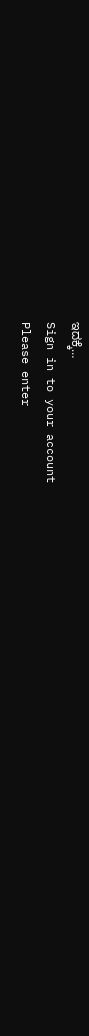ಇದಕ್ಕೆ…
Sign in to your account
Please enter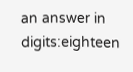an answer in digits:eighteen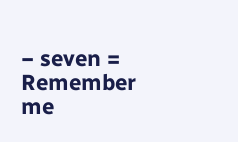− seven =
Remember me